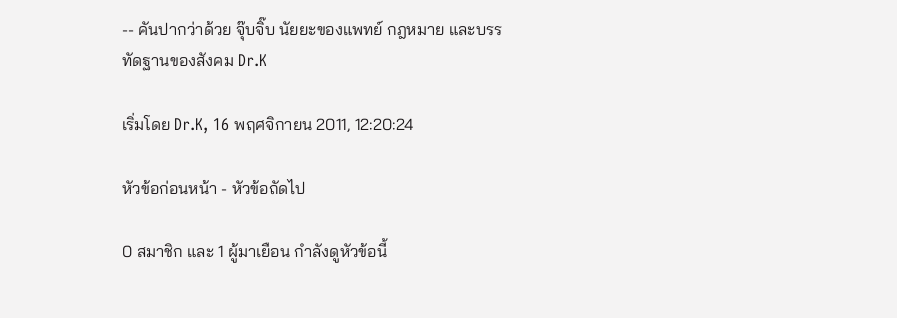-- คันปากว่าด้วย จุ๊บจิ๊บ นัยยะของแพทย์ กฎหมาย และบรรทัดฐานของสังคม Dr.K

เริ่มโดย Dr.K, 16 พฤศจิกายน 2011, 12:20:24

หัวข้อก่อนหน้า - หัวข้อถัดไป

0 สมาชิก และ 1 ผู้มาเยือน กำลังดูหัวข้อนี้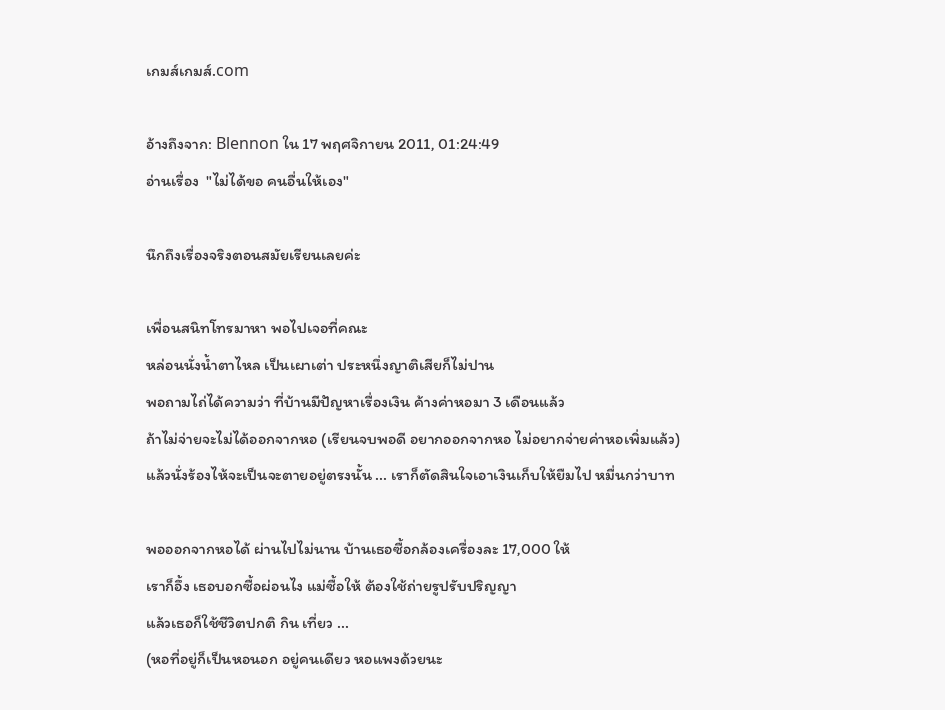เกมส์เกมส์.com

อ้างถึงจาก: Blennon ใน 17 พฤศจิกายน 2011, 01:24:49
อ่านเรื่อง  "ไม่ได้ขอ คนอื่นให้เอง"

นึกถึงเรื่องจริงตอนสมัยเรียนเลยค่ะ

เพื่อนสนิทโทรมาหา พอไปเจอที่คณะ
หล่อนนั่งน้ำตาไหล เป็นเผาเต่า ประหนึ่งญาติเสียก็ไม่ปาน
พอถามไถ่ได้ความว่า ที่บ้านมีปัญหาเรื่องเงิน ค้างค่าหอมา 3 เดือนแล้ว
ถ้าไม่จ่ายจะไม่ได้ออกจากหอ (เรียนจบพอดี อยากออกจากหอ ไม่อยากจ่ายค่าหอเพิ่มแล้ว)
แล้วนั่งร้องไห้จะเป็นจะตายอยู่ตรงนั้น ... เราก็ตัดสินใจเอาเงินเก็บให้ยืมไป หมื่นกว่าบาท

พอออกจากหอได้ ผ่านไปไม่นาน บ้านเธอซื้อกล้องเครื่องละ 17,000 ให้
เราก็อึ้ง เธอบอกซื้อผ่อนไง แม่ซื้อให้ ต้องใช้ถ่ายรูปรับปริญญา
แล้วเธอก็ใช้ชีวิตปกติ กิน เที่ยว ...
(หอที่อยู่ก็เป็นหอนอก อยู่คนเดียว หอแพงด้วยนะ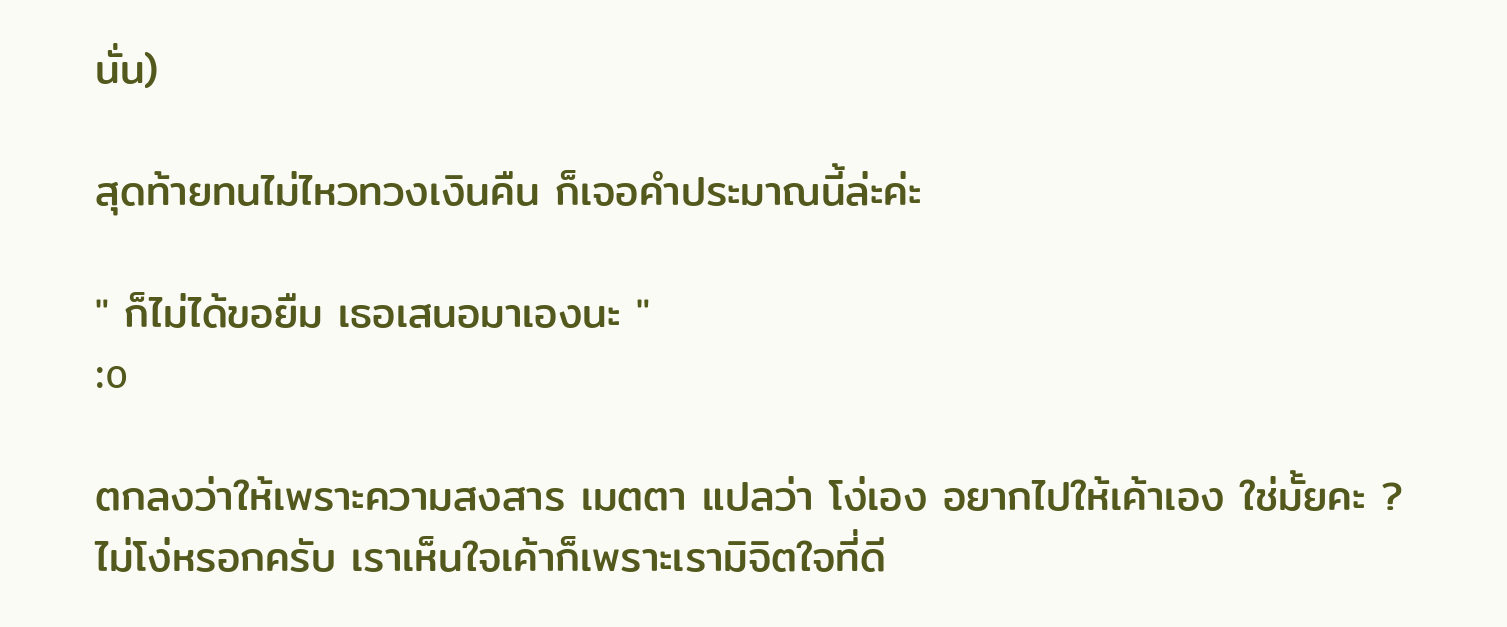นั่น)

สุดท้ายทนไม่ไหวทวงเงินคืน ก็เจอคำประมาณนี้ล่ะค่ะ

" ก็ไม่ได้ขอยืม เธอเสนอมาเองนะ "
:o

ตกลงว่าให้เพราะความสงสาร เมตตา แปลว่า โง่เอง อยากไปให้เค้าเอง ใช่มั้ยคะ ?
ไม่โง่หรอกครับ เราเห็นใจเค้าก็เพราะเรามิจิตใจที่ดี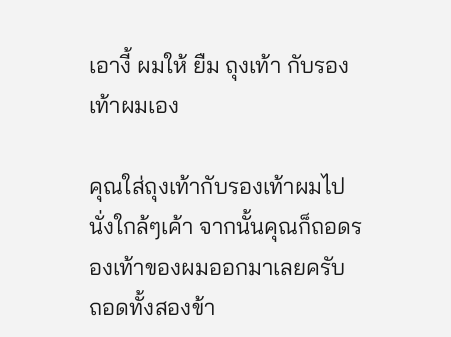เอางี้ ผมให้ ยืม ถุงเท้า กับรองเท้าผมเอง

คุณใส่ถุงเท้ากับรองเท้าผมไปนั่งใกล้ๆเค้า จากนั้นคุณก็ถอดรองเท้าของผมออกมาเลยครับ ถอดทั้งสองข้า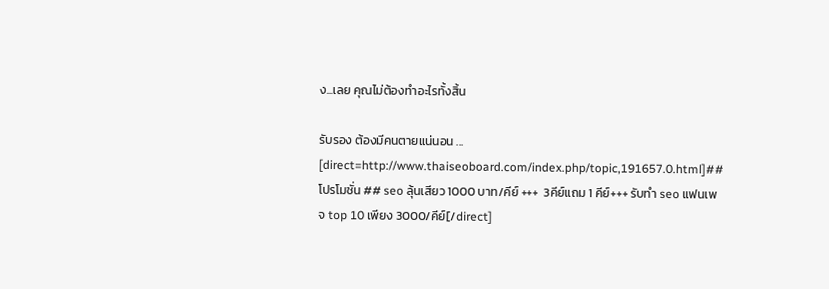ง...เลย คุณไม่ต้องทำอะไรทั้งสิ้น

รับรอง ต้องมีคนตายแน่นอน ...
[direct=http://www.thaiseoboard.com/index.php/topic,191657.0.html]##โปรโมชั่น ## seo ลุ้นเสียว 1000 บาท/คีย์ +++  3คีย์แถม 1 คีย์+++ รับทำ seo แฟนเพจ top 10 เพียง 3000/คีย์[/direct]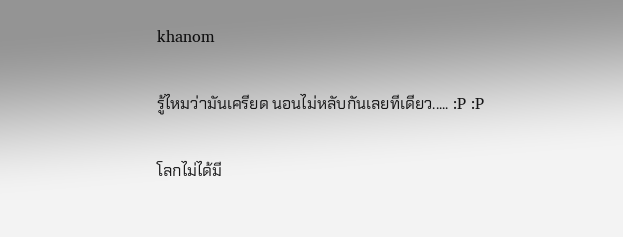khanom

รู้ไหมว่ามันเครียด นอนไม่หลับกันเลยทีเดียว..... :P :P

โลกไม่ได้มี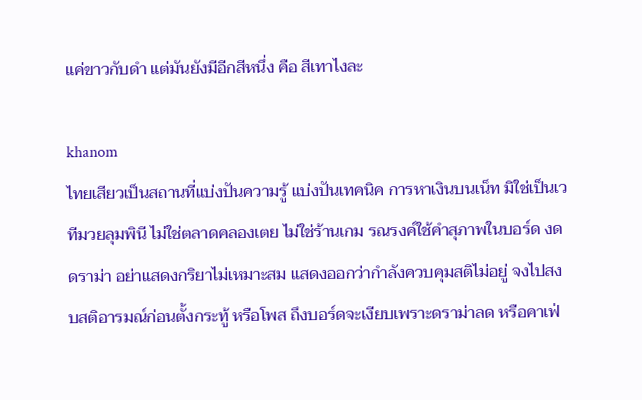แค่ขาวกับดำ แต่มันยังมีอีกสีหนึ่ง คือ สีเทาไงละ

khanom
ไทยเสียวเป็นสถานที่แบ่งปันความรู้ แบ่งปันเทคนิค การหาเงินบนเน็ท มิใช่เป็นเวทีมวยลุมพินี ไม่ใช่ตลาดคลองเตย ไม่ใช่ร้านเกม รณรงค์ใช้คำสุภาพในบอร์ด งดดราม่า อย่าแสดงกริยาไม่เหมาะสม แสดงออกว่ากำลังควบคุมสติไม่อยู่ จงไปสงบสติอารมณ์ก่อนตั้งกระทู้ หรือโพส ถึงบอร์ดจะเงียบเพราะดราม่าลด หรือคาเฟ่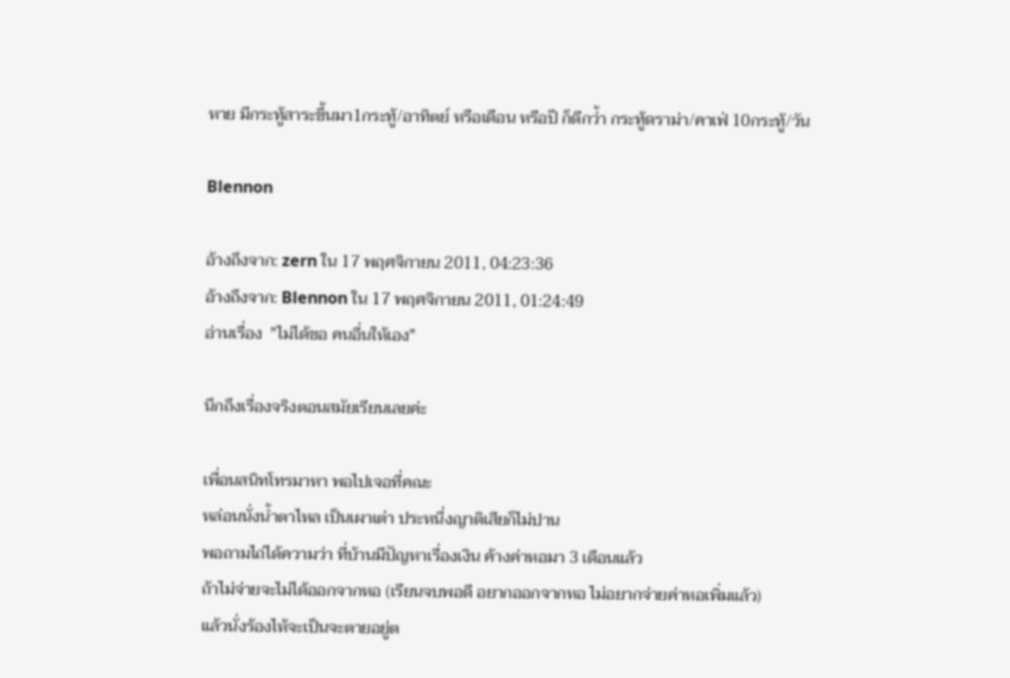หาย มีกระทู้สาระขึ้นมา1กระทู้/อาทิตย์ หรือเดือน หรือปี ก็ดีกว่้า กระทู้ดราม่า/คาเฟ่ 10กระทู้/วัน

Blennon

อ้างถึงจาก: zern ใน 17 พฤศจิกายน 2011, 04:23:36
อ้างถึงจาก: Blennon ใน 17 พฤศจิกายน 2011, 01:24:49
อ่านเรื่อง  "ไม่ได้ขอ คนอื่นให้เอง"

นึกถึงเรื่องจริงตอนสมัยเรียนเลยค่ะ

เพื่อนสนิทโทรมาหา พอไปเจอที่คณะ
หล่อนนั่งน้ำตาไหล เป็นเผาเต่า ประหนึ่งญาติเสียก็ไม่ปาน
พอถามไถ่ได้ความว่า ที่บ้านมีปัญหาเรื่องเงิน ค้างค่าหอมา 3 เดือนแล้ว
ถ้าไม่จ่ายจะไม่ได้ออกจากหอ (เรียนจบพอดี อยากออกจากหอ ไม่อยากจ่ายค่าหอเพิ่มแล้ว)
แล้วนั่งร้องไห้จะเป็นจะตายอยู่ต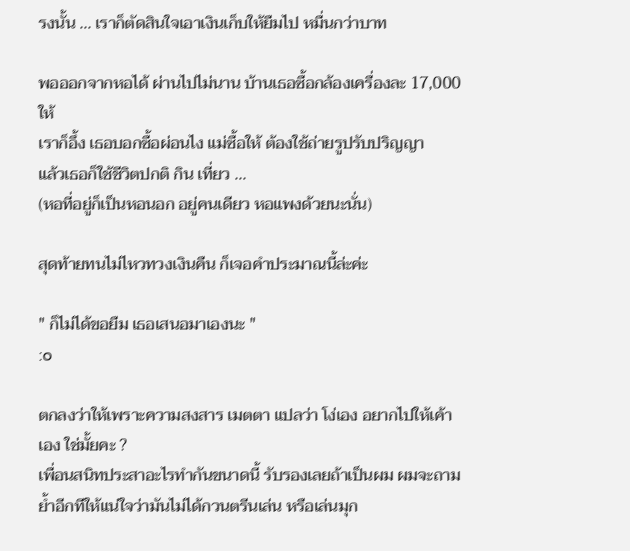รงนั้น ... เราก็ตัดสินใจเอาเงินเก็บให้ยืมไป หมื่นกว่าบาท

พอออกจากหอได้ ผ่านไปไม่นาน บ้านเธอซื้อกล้องเครื่องละ 17,000 ให้
เราก็อึ้ง เธอบอกซื้อผ่อนไง แม่ซื้อให้ ต้องใช้ถ่ายรูปรับปริญญา
แล้วเธอก็ใช้ชีวิตปกติ กิน เที่ยว ...
(หอที่อยู่ก็เป็นหอนอก อยู่คนเดียว หอแพงด้วยนะนั่น)

สุดท้ายทนไม่ไหวทวงเงินคืน ก็เจอคำประมาณนี้ล่ะค่ะ

" ก็ไม่ได้ขอยืม เธอเสนอมาเองนะ "
:o

ตกลงว่าให้เพราะความสงสาร เมตตา แปลว่า โง่เอง อยากไปให้เค้าเอง ใช่มั้ยคะ ?
เพื่อนสนิทประสาอะไรทำกันขนาดนี้ รับรองเลยถ้าเป็นผม ผมจะถามย้ำอีกทีให้แน่ใจว่ามันไม่ได้กวนตรีนเล่น หรือเล่นมุก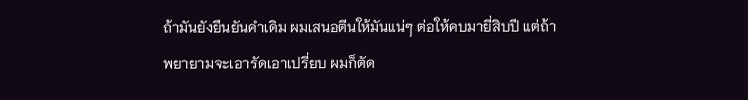ถ้ามันยังยืนยันคำเดิม ผมเสนอตีนให้มันแน่ๆ ต่อให้คบมายี่สิบปี แต่ถ้าพยายามจะเอารัดเอาเปรี่ยบ ผมก็ตัด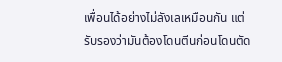เพื่อนได้อย่างไม่ลังเลเหมือนกัน แต่รับรองว่ามันต้องโดนตีนก่อนโดนตัด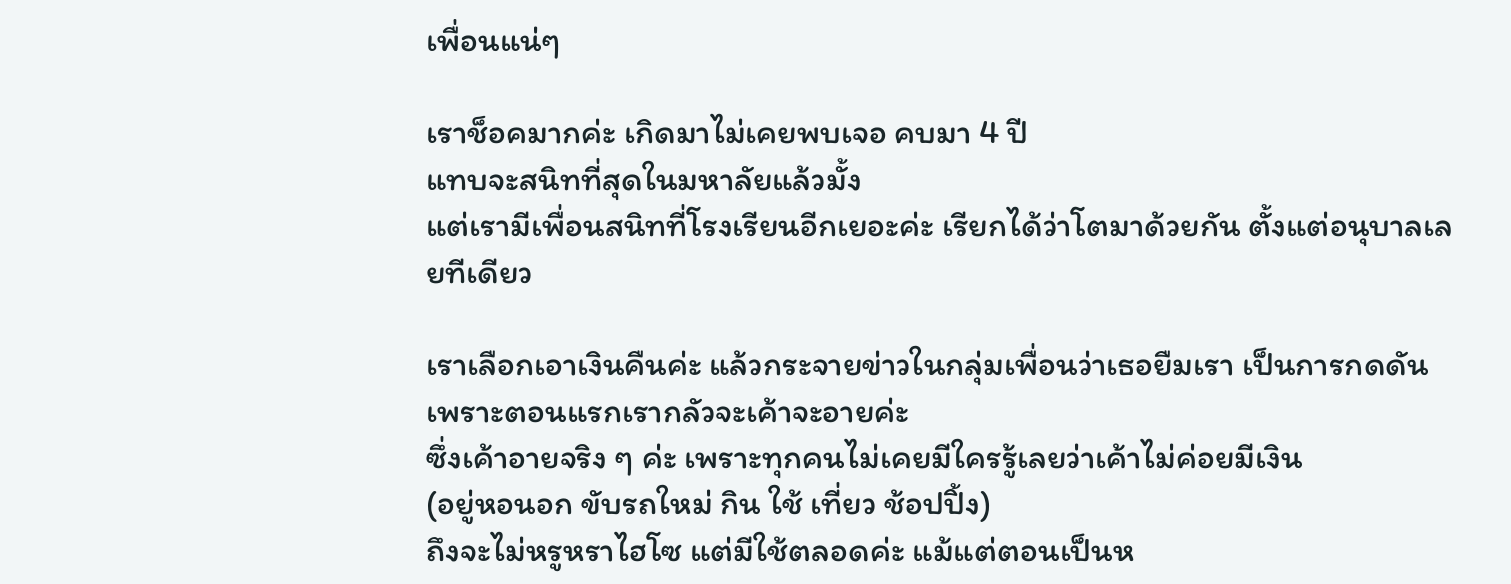เพื่อนแน่ๆ

เราช็อคมากค่ะ เกิดมาไม่เคยพบเจอ คบมา 4 ปี
แทบจะสนิทที่สุดในมหาลัยแล้วมั้ง
แต่เรามีเพื่อนสนิทที่โรงเรียนอีกเยอะค่ะ เรียกได้ว่าโตมาด้วยกัน ตั้งแต่อนุบาลเลยทีเดียว

เราเลือกเอาเงินคืนค่ะ แล้วกระจายข่าวในกลุ่มเพื่อนว่าเธอยืมเรา เป็นการกดดัน
เพราะตอนแรกเรากลัวจะเค้าจะอายค่ะ
ซึ่งเค้าอายจริง ๆ ค่ะ เพราะทุกคนไม่เคยมีใครรู้เลยว่าเค้าไม่ค่อยมีเงิน
(อยู่หอนอก ขับรถใหม่ กิน ใช้ เที่ยว ช้อปปิ้ง)
ถึงจะไม่หรูหราไฮโซ แต่มีใช้ตลอดค่ะ แม้แต่ตอนเป็นห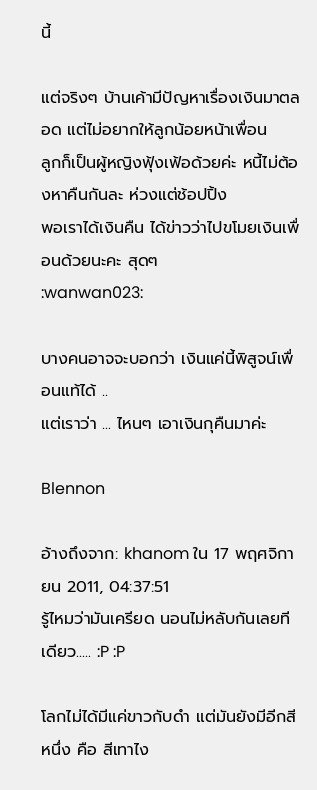นี้

แต่จริงๆ บ้านเค้ามีปัญหาเรื่องเงินมาตลอด แต่ไม่อยากให้ลูกน้อยหน้าเพื่อน
ลูกก็เป็นผู้หญิงฟุ้งเฟ้อด้วยค่ะ หนี้ไม่ต้องหาคืนกันละ ห่วงแต่ช้อปปิ้ง
พอเราได้เงินคืน ได้ข่าวว่าไปขโมยเงินเพื่อนด้วยนะคะ สุดๆ
:wanwan023:

บางคนอาจจะบอกว่า เงินแค่นี้พิสูจน์เพื่อนแท้ได้ ..
แต่เราว่า ... ไหนๆ เอาเงินกุคืนมาค่ะ

Blennon

อ้างถึงจาก: khanom ใน 17 พฤศจิกายน 2011, 04:37:51
รู้ไหมว่ามันเครียด นอนไม่หลับกันเลยทีเดียว..... :P :P

โลกไม่ได้มีแค่ขาวกับดำ แต่มันยังมีอีกสีหนึ่ง คือ สีเทาไง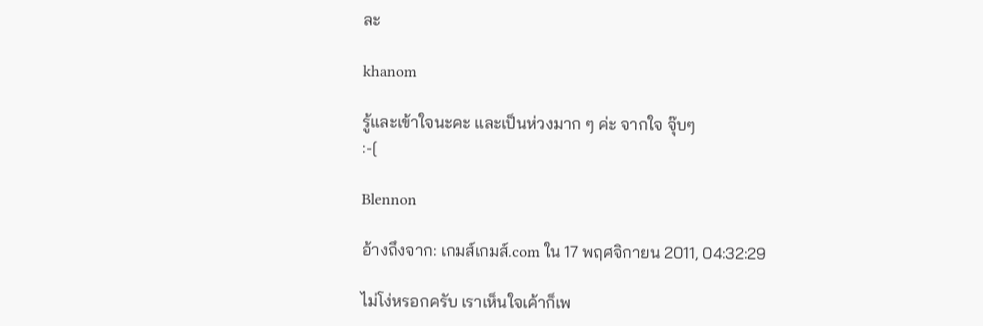ละ

khanom

รู้และเข้าใจนะคะ และเป็นห่วงมาก ๆ ค่ะ จากใจ จุ๊บๆ
:-[

Blennon

อ้างถึงจาก: เกมส์เกมส์.com ใน 17 พฤศจิกายน 2011, 04:32:29

ไม่โง่หรอกครับ เราเห็นใจเค้าก็เพ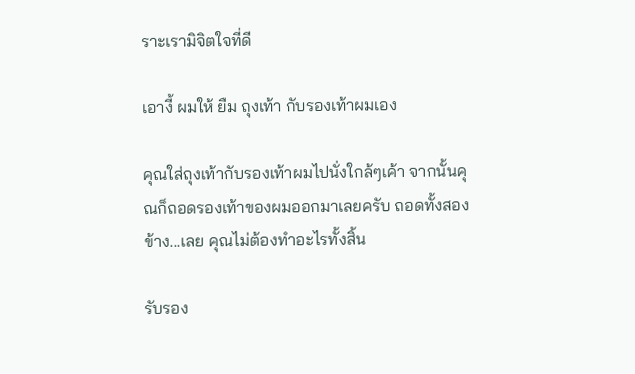ราะเรามิจิตใจที่ดี

เอางี้ ผมให้ ยืม ถุงเท้า กับรองเท้าผมเอง

คุณใส่ถุงเท้ากับรองเท้าผมไปนั่งใกล้ๆเค้า จากนั้นคุณก็ถอดรองเท้าของผมออกมาเลยครับ ถอดทั้งสองข้าง...เลย คุณไม่ต้องทำอะไรทั้งสิ้น

รับรอง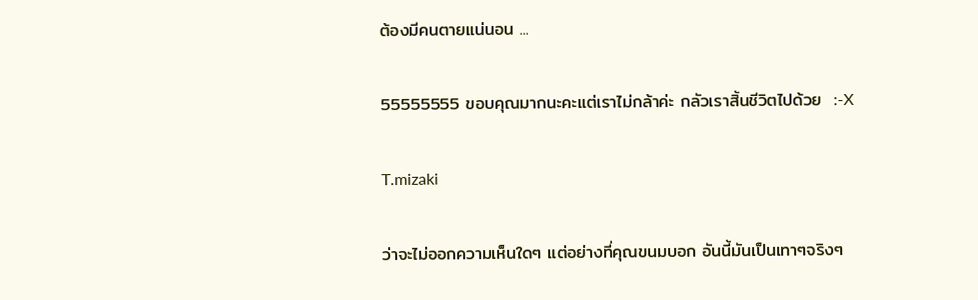ต้องมีคนตายแน่นอน ...

55555555 ขอบคุณมากนะคะแต่เราไม่กล้าค่ะ กลัวเราสิ้นชีวิตไปด้วย  :-X

T.mizaki

ว่าจะไม่ออกความเห็นใดๆ แต่อย่างที่คุณขนมบอก อันนี้มันเป็นเทาๆจริงๆ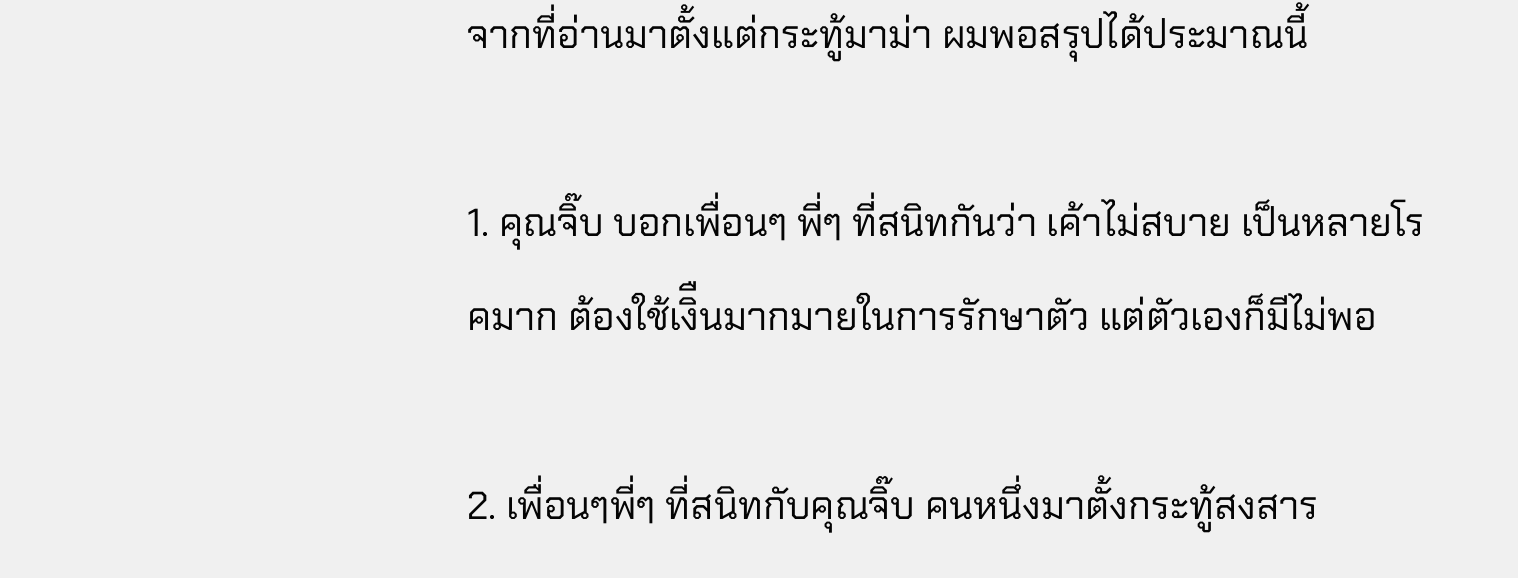จากที่อ่านมาตั้งแต่กระทู้มาม่า ผมพอสรุปได้ประมาณนี้

1. คุณจิ๊บ บอกเพื่อนๆ พี่ๆ ที่สนิทกันว่า เค้าไม่สบาย เป็นหลายโรคมาก ต้องใช้เงิืนมากมายในการรักษาตัว แต่ตัวเองก็มีไม่พอ

2. เพื่อนๆพี่ๆ ที่สนิทกับคุณจิ๊บ คนหนึ่งมาตั้งกระทู้สงสาร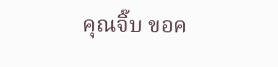คุณจิ๊บ ขอค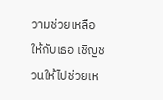วามช่วยเหลือให้กับเธอ เชิญชวนให้ไปช่วยเห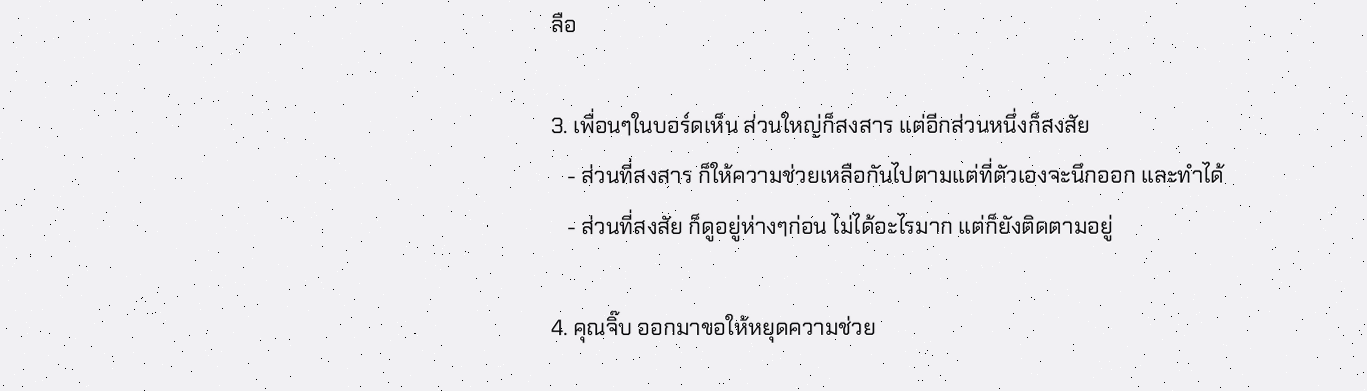ลือ

3. เพื่อนๆในบอร์ดเห็น ส่วนใหญ่ก็สงสาร แต่อีกส่วนหนึ่งก็สงสัย
   - ส่วนที่สงสาร ก็ให้ความช่วยเหลือกันไปตามแต่ที่ตัวเองจะนึกออก และทำได้
   - ส่วนที่สงสัย ก็ดูอยู่ห่างๆก่อน ไม่ได้อะไรมาก แต่ก็ยังติดตามอยู่

4. คุณจิ๊บ ออกมาขอให้หยุดความช่วย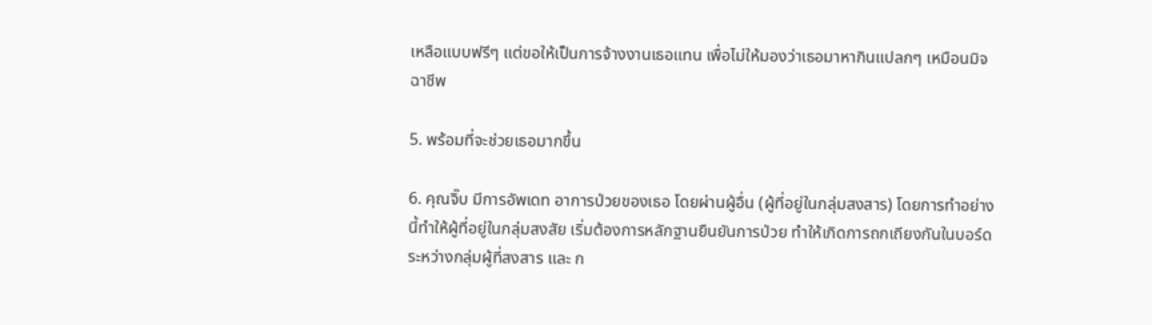เหลือแบบฟรีๆ แต่ขอให้เป็นการจ้างงานเธอแทน เพื่อไม่ให้มองว่าเธอมาหากินแปลกๆ เหมือนมิจฉาชีพ

5. พร้อมที่จะช่วยเธอมากขึ้น

6. คุณจิ๊บ มีการอัพเดท อาการป่วยของเธอ โดยผ่านผู้อื่น (ผู้ที่อยู่ในกลุ่มสงสาร) โดยการทำอย่างนี้ทำให้ผู้ที่อยู่ในกลุ่มสงสัย เริ่มต้องการหลักฐานยืนยันการป่วย ทำให้เกิดการถกเถียงกันในบอร์ด ระหว่างกลุ่มผู้ที่สงสาร และ ก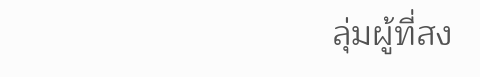ลุ่มผู้ที่สง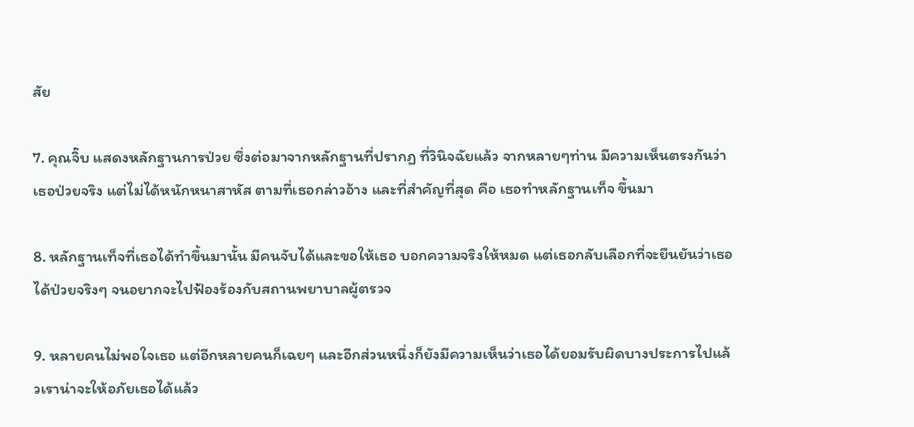สัย

7. คุณจิ๊บ แสดงหลักฐานการป่วย ซึ่งต่อมาจากหลักฐานที่ปรากฏ ที่วินิจฉัยแล้ว จากหลายๆท่าน มีความเห็นตรงกันว่า เธอป่วยจริง แต่ไม่ได้หนักหนาสาหัส ตามที่เธอกล่าวอ้าง และที่สำคัญที่สุด คือ เธอทำหลักฐานเท็จ ขึ้นมา

8. หลักฐานเท็จที่เธอได้ทำขึ้นมานั้น มีคนจับได้และขอให้เธอ บอกความจริงให้หมด แต่เธอกลับเลือกที่จะยืนยันว่าเธอได้ป่วยจริงๆ จนอยากจะไปฟ้องร้องกับสถานพยาบาลผู้ตรวจ

9. หลายคนไม่พอใจเธอ แต่อีกหลายคนก็เฉยๆ และอีกส่วนหนึ่งก็ยังมีความเห็นว่าเธอได้ยอมรับผิดบางประการไปแล้วเราน่าจะให้อภัยเธอได้แล้ว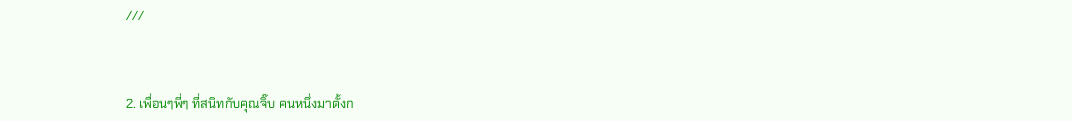///



2. เพื่อนๆพี่ๆ ที่สนิทกับคุณจิ๊บ คนหนึ่งมาตั้งก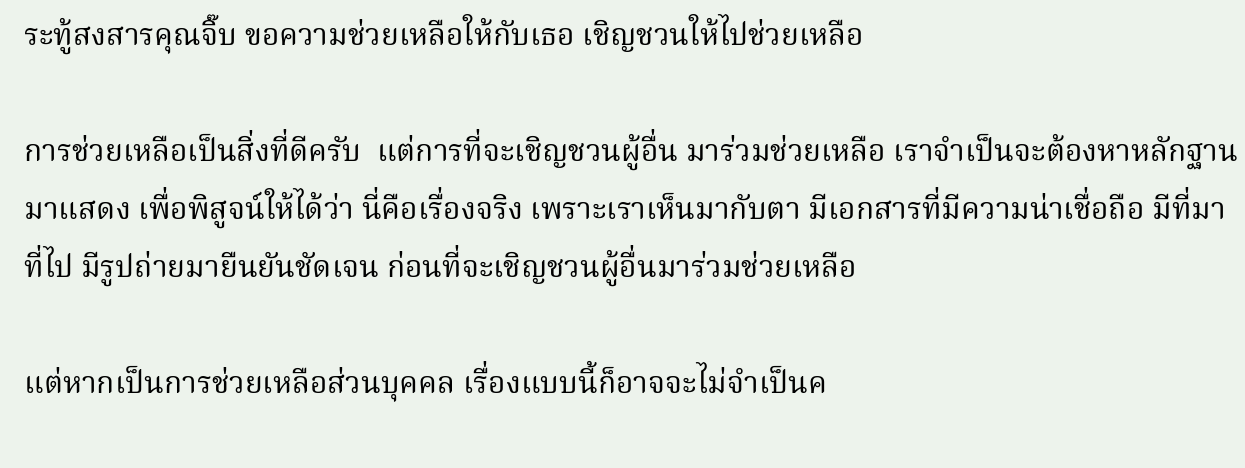ระทู้สงสารคุณจิ๊บ ขอความช่วยเหลือให้กับเธอ เชิญชวนให้ไปช่วยเหลือ

การช่วยเหลือเป็นสิ่งที่ดีครับ  แต่การที่จะเชิญชวนผู้อื่น มาร่วมช่วยเหลือ เราจำเป็นจะต้องหาหลักฐานมาแสดง เพื่อพิสูจน์ให้ได้ว่า นี่คือเรื่องจริง เพราะเราเห็นมากับตา มีเอกสารที่มีความน่าเชื่อถือ มีที่มาที่ไป มีรูปถ่ายมายืนยันชัดเจน ก่อนที่จะเชิญชวนผู้อื่นมาร่วมช่วยเหลือ

แต่หากเป็นการช่วยเหลือส่วนบุคคล เรื่องแบบนี้ก็อาจจะไม่จำเป็นค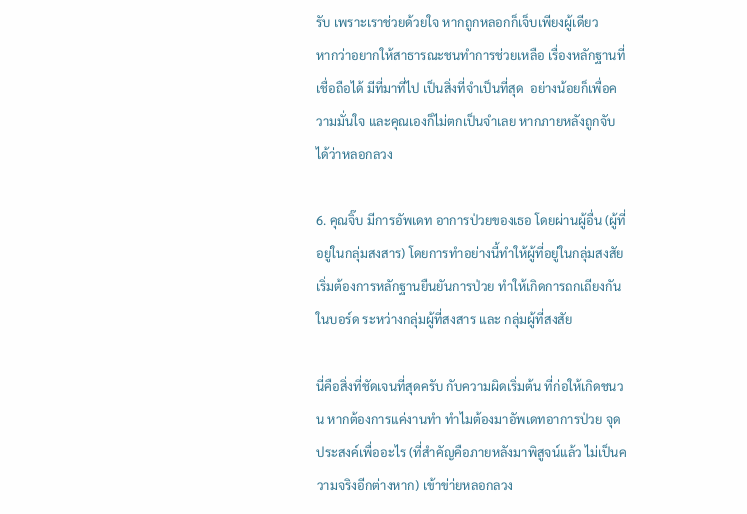รับ เพราะเราช่วยด้วยใจ หากถูกหลอกก็เจ็บเพียงผู้เดียว
หากว่าอยากให้สาธารณะชนทำการช่วยเหลือ เรื่องหลักฐานที่เชื่อถือได้ มีที่มาที่ไป เป็นสิ่งที่จำเป็นที่สุด  อย่างน้อยก็เพื่อความมั่นใจ และคุณเองก็ไม่ตกเป็นจำเลย หากภายหลังถูกจับได้ว่าหลอกลวง

6. คุณจิ๊บ มีการอัพเดท อาการป่วยของเธอ โดยผ่านผู้อื่น (ผู้ที่อยู่ในกลุ่มสงสาร) โดยการทำอย่างนี้ทำให้ผู้ที่อยู่ในกลุ่มสงสัย เริ่มต้องการหลักฐานยืนยันการป่วย ทำให้เกิดการถกเถียงกันในบอร์ด ระหว่างกลุ่มผู้ที่สงสาร และ กลุ่มผู้ที่สงสัย

นี่คือสิ่งที่ชัดเจนที่สุดครับ กับความผิดเริ่มต้น ที่ก่อให้เกิดชนวน หากต้องการแค่งานทำ ทำไมต้องมาอัพเดทอาการป่วย จุดประสงค์เพื่ออะไร (ที่สำคัญคือภายหลังมาพิสูจน์แล้ว ไม่เป็นความจริงอีกต่างหาก) เข้าข่า่ยหลอกลวง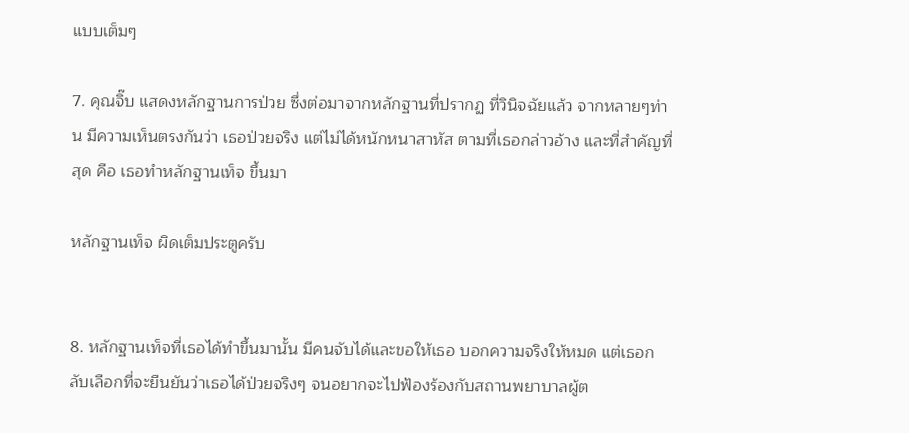แบบเต็มๆ

7. คุณจิ๊บ แสดงหลักฐานการป่วย ซึ่งต่อมาจากหลักฐานที่ปรากฏ ที่วินิจฉัยแล้ว จากหลายๆท่าน มีความเห็นตรงกันว่า เธอป่วยจริง แต่ไม่ได้หนักหนาสาหัส ตามที่เธอกล่าวอ้าง และที่สำคัญที่สุด คือ เธอทำหลักฐานเท็จ ขึ้นมา

หลักฐานเท็จ ผิดเต็มประตูครับ


8. หลักฐานเท็จที่เธอได้ทำขึ้นมานั้น มีคนจับได้และขอให้เธอ บอกความจริงให้หมด แต่เธอกลับเลือกที่จะยืนยันว่าเธอได้ป่วยจริงๆ จนอยากจะไปฟ้องร้องกับสถานพยาบาลผู้ต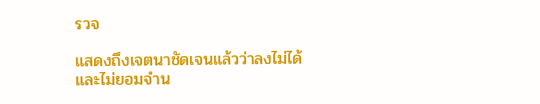รวจ

แสดงถึงเจตนาชัดเจนแล้วว่าลงไม่ได้  และไม่ยอมจำน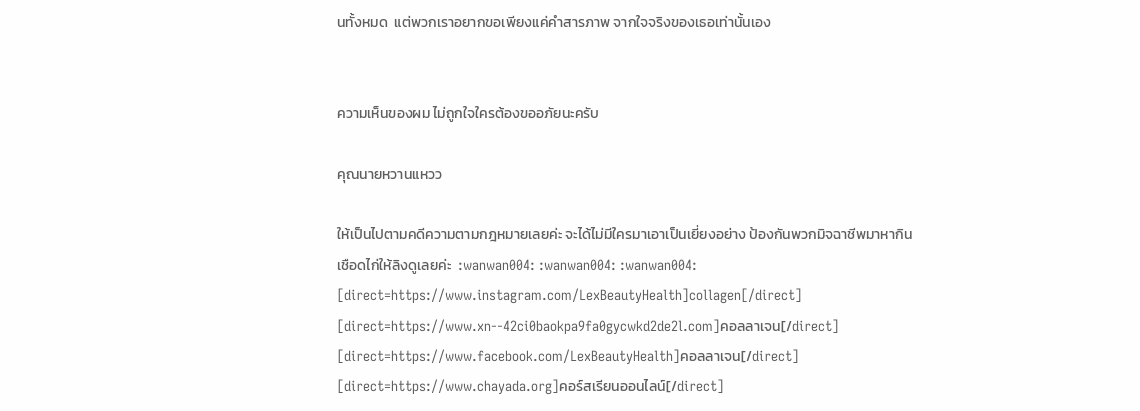นทั้งหมด  แต่พวกเราอยากขอเพียงแค่คำสารภาพ จากใจจริงของเธอเท่านั้นเอง


ความเห็นของผม ไม่ถูกใจใครต้องขออภัยนะครับ

คุณนายหวานแหวว

ให้เป็นไปตามคดีความตามกฎหมายเลยค่ะ จะได้ไม่มีใครมาเอาเป็นเยี่ยงอย่าง ป้องกันพวกมิจฉาชีพมาหากิน
เชือดไก่ให้ลิงดูเลยค่ะ  :wanwan004: :wanwan004: :wanwan004:
[direct=https://www.instagram.com/LexBeautyHealth]collagen[/direct]
[direct=https://www.xn--42ci0baokpa9fa0gycwkd2de2l.com]คอลลาเจน[/direct]
[direct=https://www.facebook.com/LexBeautyHealth]คอลลาเจน[/direct]
[direct=https://www.chayada.org]คอร์สเรียนออนไลน์[/direct]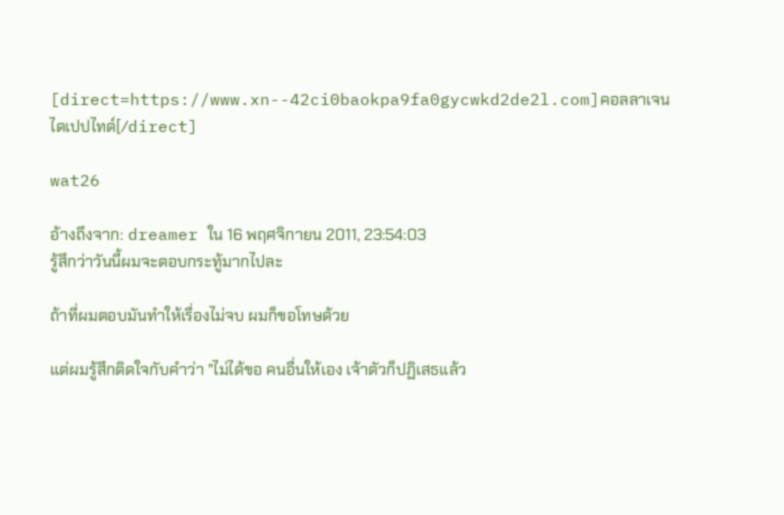[direct=https://www.xn--42ci0baokpa9fa0gycwkd2de2l.com]คอลลาเจนไดเปปไทด์[/direct]

wat26

อ้างถึงจาก: dreamer ใน 16 พฤศจิกายน 2011, 23:54:03
รู้สึกว่าวันนี้ผมจะตอบกระทู้มากไปละ

ถ้าที่ผมตอบมันทำให้เรื่องไม่จบ ผมก็ขอโทษด้วย

แต่ผมรู้สึกติดใจกับคำว่า "ไม่ได้ขอ คนอื่นให้เอง เจ้าตัวก็ปฏิเสธแล้ว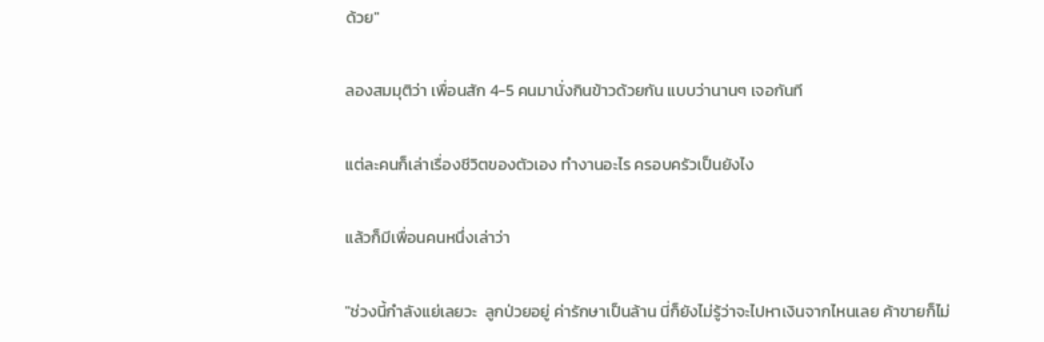ด้วย"

ลองสมมุติว่า เพื่อนสัก 4-5 คนมานั่งกินข้าวด้วยกัน แบบว่านานๆ เจอกันที

แต่ละคนก็เล่าเรื่องชีวิตของตัวเอง ทำงานอะไร ครอบครัวเป็นยังไง

แล้วก็มีเพื่อนคนหนึ่งเล่าว่า

"ช่วงนี้กำลังแย่เลยวะ  ลูกป่วยอยู่ ค่ารักษาเป็นล้าน นี่ก็ยังไม่รู้ว่าจะไปหาเงินจากไหนเลย ค้าขายก็ไม่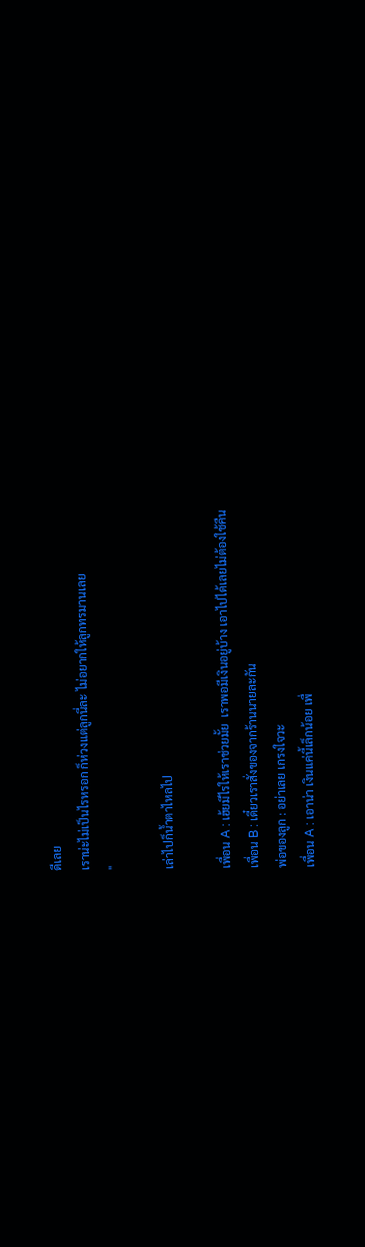ดีเลย
เราน่ะไม่เป็นไรหรอก ก็ห่วงแต่ลูกนี่ละ ไม่อยากให้ลูกทรมานเลย
"

เล่าไปก็น้ำตาไหลไป

เพื่อน A : เฮ้ยมีไรให้เราช่วยมั้ย  เราพอมีเงินอยู่บ้าง เอาไปได้เลยไม่ต้องใช้คืน
เพื่อน B : เดี๋ยวเราสั่งของจากร้านนายละกัน
พ่อของลูก : อย่าเลย เกรงใจวะ
เพื่อน A : เอาน่า เงินแค่นี้เล็กน้อย เพื่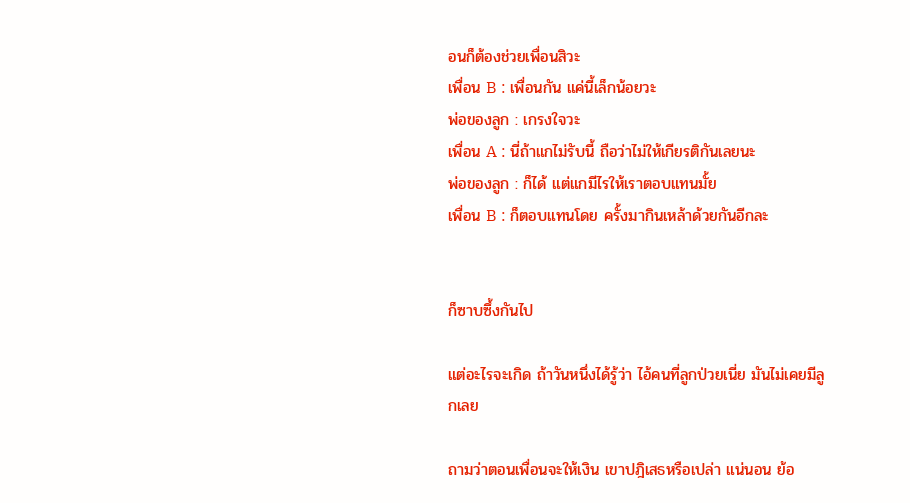อนก็ต้องช่วยเพื่อนสิวะ
เพื่อน B : เพื่อนกัน แค่นี้เล็กน้อยวะ
พ่อของลูก : เกรงใจวะ
เพื่อน A : นี่ถ้าแกไม่รับนี้ ถือว่าไม่ให้เกียรติกันเลยนะ
พ่อของลูก : ก็ได้ แต่แกมีไรให้เราตอบแทนมั้ย
เพื่อน B : ก็ตอบแทนโดย ครั้งมากินเหล้าด้วยกันอีกละ


ก็ซาบซึ้งกันไป

แต่อะไรจะเกิด ถ้าวันหนึ่งได้รู้ว่า ไอ้คนที่ลูกป่วยเนี่ย มันไม่เคยมีลูกเลย

ถามว่าตอนเพื่อนจะให้เงิน เขาปฎิเสธหรือเปล่า แน่นอน ย้อ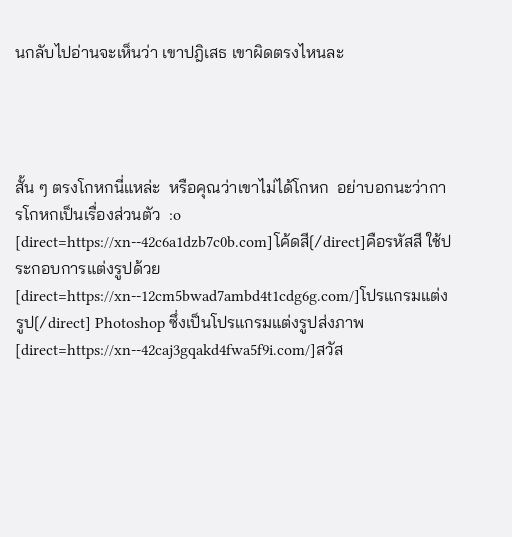นกลับไปอ่านจะเห็นว่า เขาปฎิเสธ เขาผิดตรงไหนละ




สั้น ๆ ตรงโกหกนี่แหล่ะ  หรือคุณว่าเขาไม่ได้โกหก  อย่าบอกนะว่าการโกหกเป็นเรื่องส่วนตัว  :o
[direct=https://xn--42c6a1dzb7c0b.com]โค้ดสี[/direct]คือรหัสสี ใช้ประกอบการแต่งรูปด้วย[direct=https://xn--12cm5bwad7ambd4t1cdg6g.com/]โปรแกรมแต่งรูป[/direct] Photoshop ซึ่งเป็นโปรแกรมแต่งรูปส่งภาพ[direct=https://xn--42caj3gqakd4fwa5f9i.com/]สวัส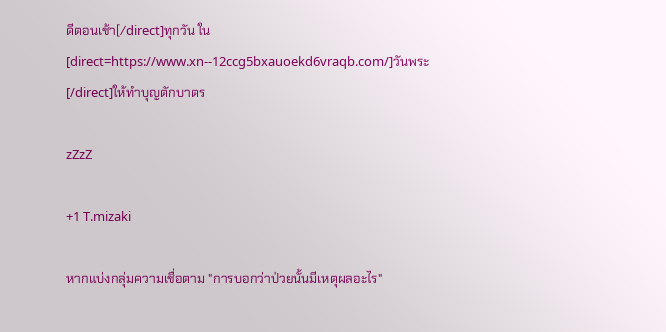ดีตอนเช้า[/direct]ทุกวัน ใน[direct=https://www.xn--12ccg5bxauoekd6vraqb.com/]วันพระ[/direct]ให้ทำบุญตักบาตร

zZzZ

+1 T.mizaki

หากแบ่งกลุ่มความเชื่อตาม "การบอกว่าป่วยนั้นมีเหตุผลอะไร"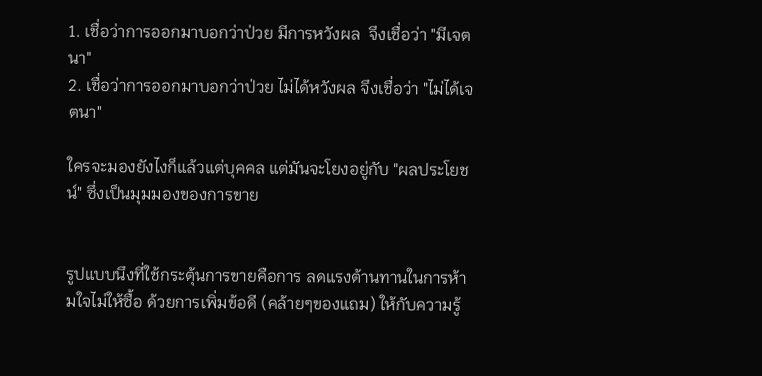1. เชื่อว่าการออกมาบอกว่าป่วย มีการหวังผล  จึงเชื่อว่า "มีเจตนา"
2. เชื่อว่าการออกมาบอกว่าป่วย ไม่ได้หวังผล จึงเชื่อว่า "ไม่ได้เจตนา"

ใครจะมองยังไงก็แล้วแต่บุคคล แต่มันจะโยงอยู่กับ "ผลประโยชน์" ซึ่งเป็นมุมมองของการขาย


รูปแบบนึงที่ใช้กระตุ้นการขายคือการ ลดแรงต้านทานในการห้ามใจไม่ให้ซื้อ ด้วยการเพิ่มข้อดี (คล้ายๆของแถม) ให้กับความรู้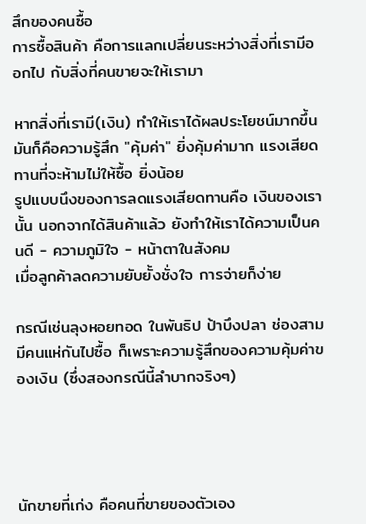สึกของคนซื้อ
การซื้อสินค้า คือการแลกเปลี่ยนระหว่างสิ่งที่เรามีออกไป กับสิ่งที่คนขายจะให้เรามา

หากสิ่งที่เรามี(เงิน) ทำให้เราได้ผลประโยชน์มากขึ้น มันก็คือความรู้สึก "คุ้มค่า" ยิ่งคุ้มค่ามาก แรงเสียดทานที่จะห้ามไม่ให้ซื้อ ยิ่งน้อย
รูปแบบนึงของการลดแรงเสียดทานคือ เงินของเรานั้น นอกจากได้สินค้าแล้ว ยังทำให้เราได้ความเป็นคนดี - ความภูมิใจ - หน้าตาในสังคม
เมื่อลูกค้าลดความยับยั้งชั่งใจ การจ่ายก็ง่าย

กรณีเช่นลุงหอยทอด ในพันธิป ป้าบึงปลา ช่องสาม มีคนแห่กันไปซื้อ ก็เพราะความรู้สึกของความคุ้มค่าของเงิน (ซึ่งสองกรณีนี้ลำบากจริงๆ)




นักขายที่เก่ง คือคนที่ขายของตัวเอง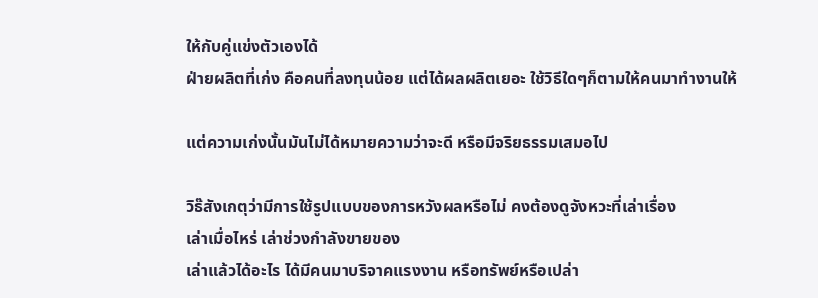ให้กับคู่แข่งตัวเองได้
ฝ่ายผลิตที่เก่ง คือคนที่ลงทุนน้อย แต่ได้ผลผลิตเยอะ ใช้วิธีใดๆก็ตามให้คนมาทำงานให้

แต่ความเก่งนั้นมันไม่ได้หมายความว่าจะดี หรือมีจริยธรรมเสมอไป

วิธ๊สังเกตุว่ามีการใช้รูปแบบของการหวังผลหรือไม่ คงต้องดูจังหวะที่เล่าเรื่อง
เล่าเมื่อไหร่ เล่าช่วงกำลังขายของ
เล่าแล้วได้อะไร ได้มีคนมาบริจาคแรงงาน หรือทรัพย์หรือเปล่า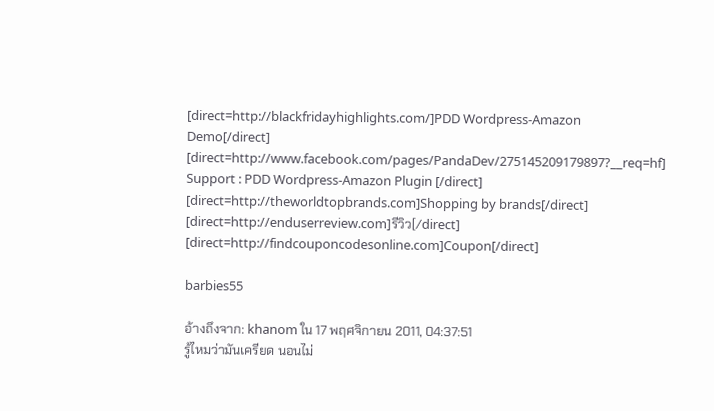[direct=http://blackfridayhighlights.com/]PDD Wordpress-Amazon Demo[/direct]
[direct=http://www.facebook.com/pages/PandaDev/275145209179897?__req=hf] Support : PDD Wordpress-Amazon Plugin [/direct]
[direct=http://theworldtopbrands.com]Shopping by brands[/direct]
[direct=http://enduserreview.com]รีวิว[/direct]
[direct=http://findcouponcodesonline.com]Coupon[/direct]

barbies55

อ้างถึงจาก: khanom ใน 17 พฤศจิกายน 2011, 04:37:51
รู้ไหมว่ามันเครียด นอนไม่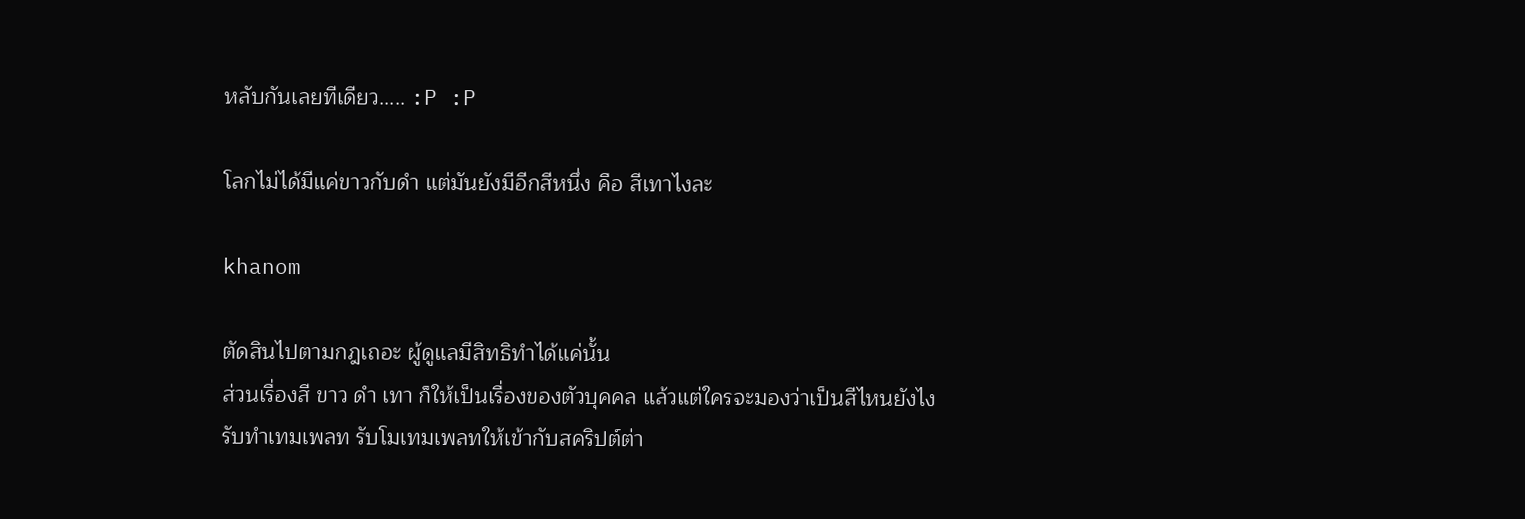หลับกันเลยทีเดียว..... :P :P

โลกไม่ได้มีแค่ขาวกับดำ แต่มันยังมีอีกสีหนึ่ง คือ สีเทาไงละ

khanom

ตัดสินไปตามกฎเถอะ ผู้ดูแลมีสิทธิทำได้แค่นั้น
ส่วนเรื่องสี ขาว ดำ เทา ก็ให้เป็นเรื่องของตัวบุคคล แล้วแต่ใครจะมองว่าเป็นสีไหนยังไง
รับทำเทมเพลท รับโมเทมเพลทให้เข้ากับสคริปต์ต่า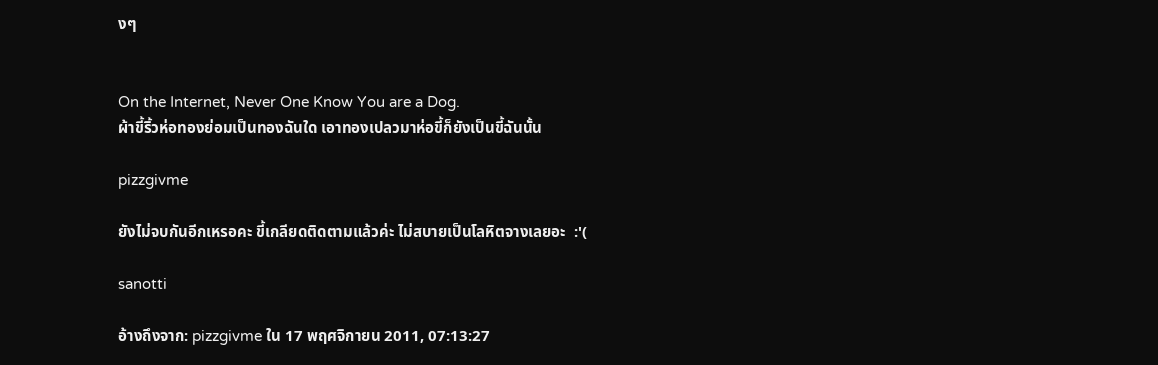งๆ


On the Internet, Never One Know You are a Dog.
ผ้าขี้ริ้วห่อทองย่อมเป็นทองฉันใด เอาทองเปลวมาห่อขี้ก็ยังเป็นขี้ฉันนั้น

pizzgivme

ยังไม่จบกันอีกเหรอคะ ขี้เกลียดติดตามแล้วค่ะ ไม่สบายเป็นโลหิตจางเลยอะ  :'(

sanotti

อ้างถึงจาก: pizzgivme ใน 17 พฤศจิกายน 2011, 07:13:27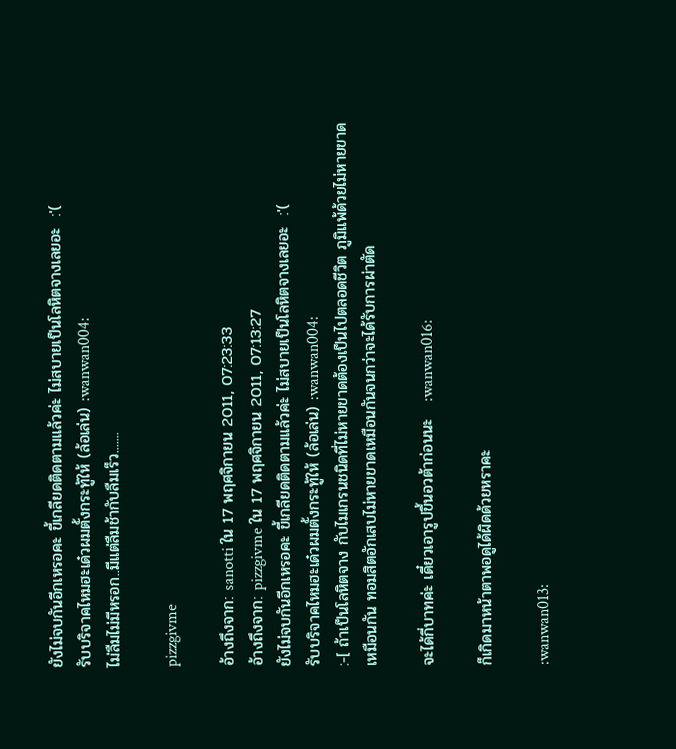ยังไม่จบกันอีกเหรอคะ ขี้เกลียดติดตามแล้วค่ะ ไม่สบายเป็นโลหิตจางเลยอะ  :'(
รับบริจาคไหมฮะเด๋วผมตั้งกระทู้ให้ (ล้อเล่น) :wanwan004:
ไม่ลืมไม่มีหรอก..มีแต่ลืมช้ากับลืมเร็ว.......

pizzgivme

อ้างถึงจาก: sanotti ใน 17 พฤศจิกายน 2011, 07:23:33
อ้างถึงจาก: pizzgivme ใน 17 พฤศจิกายน 2011, 07:13:27
ยังไม่จบกันอีกเหรอคะ ขี้เกลียดติดตามแล้วค่ะ ไม่สบายเป็นโลหิตจางเลยอะ  :'(
รับบริจาคไหมฮะเด๋วผมตั้งกระทู้ให้ (ล้อเล่น) :wanwan004:
:-[ ถ้าเป็นโลหิตจาง กับไมเกรนชนิดที่ไม่หายขาดต้องเป็นไปตลอดชีวิต ภูมิแพ้ด้วยไม่หายขาดเหมือนกัน ทอมสิตอักเสบไม่หายขาดเหมือนกันจนกว่าจะได้รับการผ่าตัด

จะได้กี่บาทค่ะ เดี๋ยวเอารูปขึ้นอวต้าก่อนนะ   :wanwan016:

ก็เกิดมาหน้าตาพอดูได้ผิดด้วยหราคะ

:wanwan013: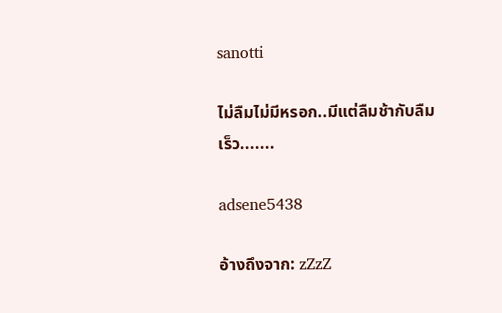sanotti

ไม่ลืมไม่มีหรอก..มีแต่ลืมช้ากับลืมเร็ว.......

adsene5438

อ้างถึงจาก: zZzZ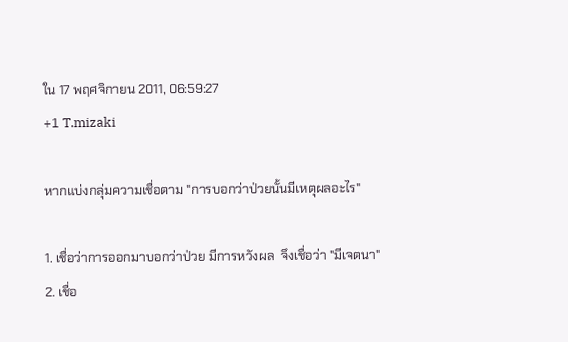ใน 17 พฤศจิกายน 2011, 06:59:27
+1 T.mizaki

หากแบ่งกลุ่มความเชื่อตาม "การบอกว่าป่วยนั้นมีเหตุผลอะไร"

1. เชื่อว่าการออกมาบอกว่าป่วย มีการหวังผล  จึงเชื่อว่า "มีเจตนา"
2. เชื่อ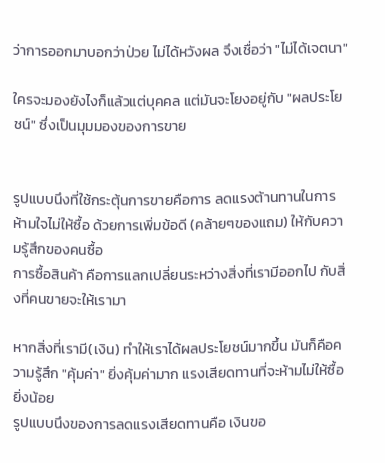ว่าการออกมาบอกว่าป่วย ไม่ได้หวังผล จึงเชื่อว่า "ไม่ได้เจตนา"

ใครจะมองยังไงก็แล้วแต่บุคคล แต่มันจะโยงอยู่กับ "ผลประโยชน์" ซึ่งเป็นมุมมองของการขาย


รูปแบบนึงที่ใช้กระตุ้นการขายคือการ ลดแรงต้านทานในการห้ามใจไม่ให้ซื้อ ด้วยการเพิ่มข้อดี (คล้ายๆของแถม) ให้กับความรู้สึกของคนซื้อ
การซื้อสินค้า คือการแลกเปลี่ยนระหว่างสิ่งที่เรามีออกไป กับสิ่งที่คนขายจะให้เรามา

หากสิ่งที่เรามี(เงิน) ทำให้เราได้ผลประโยชน์มากขึ้น มันก็คือความรู้สึก "คุ้มค่า" ยิ่งคุ้มค่ามาก แรงเสียดทานที่จะห้ามไม่ให้ซื้อ ยิ่งน้อย
รูปแบบนึงของการลดแรงเสียดทานคือ เงินขอ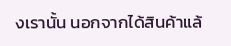งเรานั้น นอกจากได้สินค้าแล้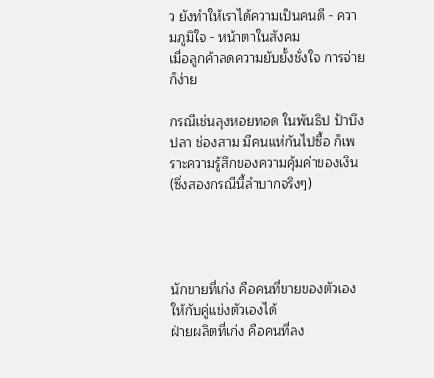ว ยังทำให้เราได้ความเป็นคนดี - ความภูมิใจ - หน้าตาในสังคม
เมื่อลูกค้าลดความยับยั้งชั่งใจ การจ่ายก็ง่าย

กรณีเช่นลุงหอยทอด ในพันธิป ป้าบึงปลา ช่องสาม มีคนแห่กันไปซื้อ ก็เพราะความรู้สึกของความคุ้มค่าของเงิน (ซึ่งสองกรณีนี้ลำบากจริงๆ)




นักขายที่เก่ง คือคนที่ขายของตัวเองให้กับคู่แข่งตัวเองได้
ฝ่ายผลิตที่เก่ง คือคนที่ลง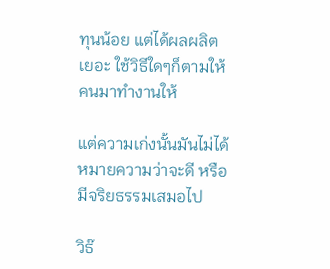ทุนน้อย แต่ได้ผลผลิตเยอะ ใช้วิธีใดๆก็ตามให้คนมาทำงานให้

แต่ความเก่งนั้นมันไม่ได้หมายความว่าจะดี หรือมีจริยธรรมเสมอไป

วิธ๊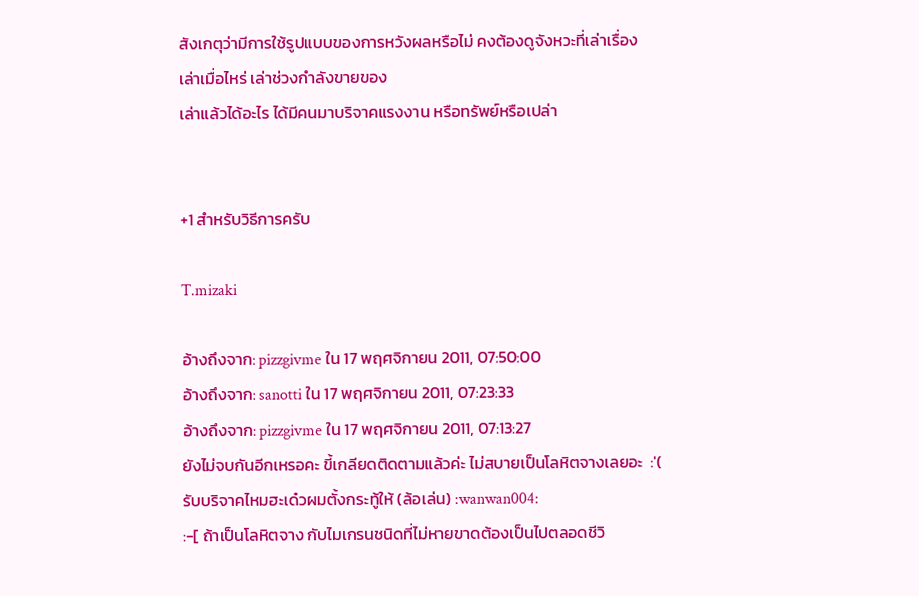สังเกตุว่ามีการใช้รูปแบบของการหวังผลหรือไม่ คงต้องดูจังหวะที่เล่าเรื่อง
เล่าเมื่อไหร่ เล่าช่วงกำลังขายของ
เล่าแล้วได้อะไร ได้มีคนมาบริจาคแรงงาน หรือทรัพย์หรือเปล่า


+1 สำหรับวิธีการครับ

T.mizaki

อ้างถึงจาก: pizzgivme ใน 17 พฤศจิกายน 2011, 07:50:00
อ้างถึงจาก: sanotti ใน 17 พฤศจิกายน 2011, 07:23:33
อ้างถึงจาก: pizzgivme ใน 17 พฤศจิกายน 2011, 07:13:27
ยังไม่จบกันอีกเหรอคะ ขี้เกลียดติดตามแล้วค่ะ ไม่สบายเป็นโลหิตจางเลยอะ  :'(
รับบริจาคไหมฮะเด๋วผมตั้งกระทู้ให้ (ล้อเล่น) :wanwan004:
:-[ ถ้าเป็นโลหิตจาง กับไมเกรนชนิดที่ไม่หายขาดต้องเป็นไปตลอดชีวิ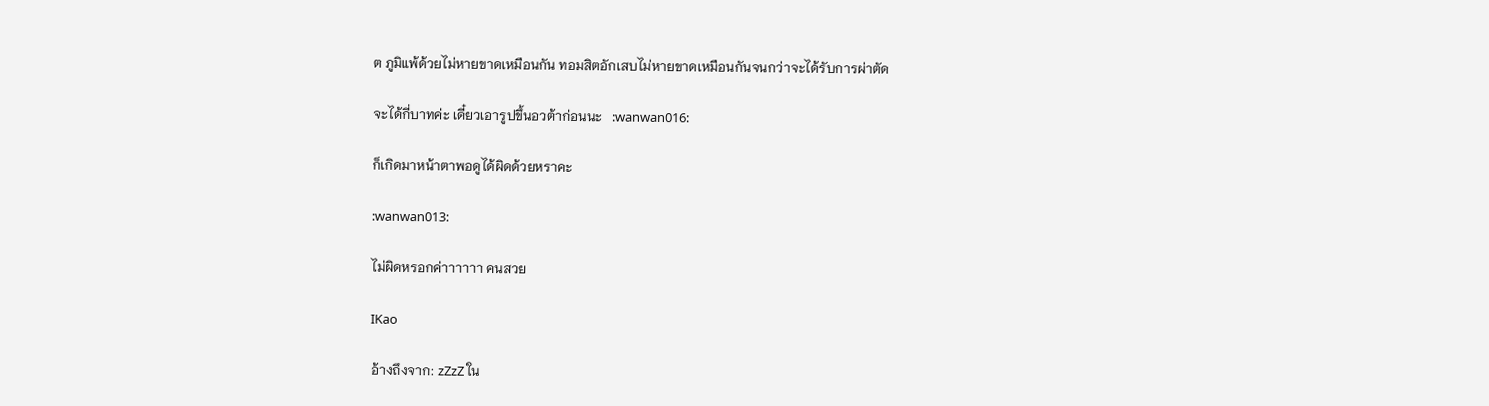ต ภูมิแพ้ด้วยไม่หายขาดเหมือนกัน ทอมสิตอักเสบไม่หายขาดเหมือนกันจนกว่าจะได้รับการผ่าตัด

จะได้กี่บาทค่ะ เดี๋ยวเอารูปขึ้นอวต้าก่อนนะ   :wanwan016:

ก็เกิดมาหน้าตาพอดูได้ผิดด้วยหราคะ

:wanwan013:

ไม่ผิดหรอกค่าาาาาา คนสวย

IKao

อ้างถึงจาก: zZzZ ใน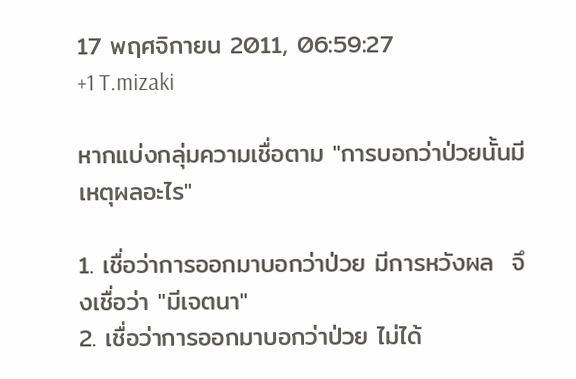17 พฤศจิกายน 2011, 06:59:27
+1 T.mizaki

หากแบ่งกลุ่มความเชื่อตาม "การบอกว่าป่วยนั้นมีเหตุผลอะไร"

1. เชื่อว่าการออกมาบอกว่าป่วย มีการหวังผล  จึงเชื่อว่า "มีเจตนา"
2. เชื่อว่าการออกมาบอกว่าป่วย ไม่ได้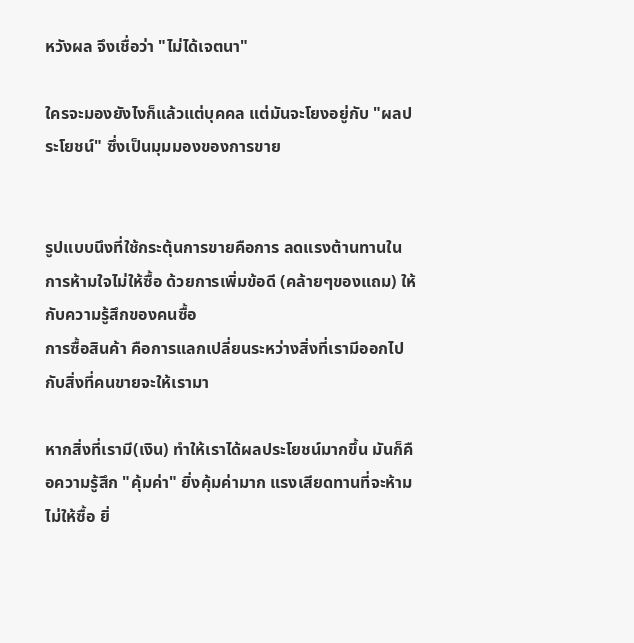หวังผล จึงเชื่อว่า "ไม่ได้เจตนา"

ใครจะมองยังไงก็แล้วแต่บุคคล แต่มันจะโยงอยู่กับ "ผลประโยชน์" ซึ่งเป็นมุมมองของการขาย


รูปแบบนึงที่ใช้กระตุ้นการขายคือการ ลดแรงต้านทานในการห้ามใจไม่ให้ซื้อ ด้วยการเพิ่มข้อดี (คล้ายๆของแถม) ให้กับความรู้สึกของคนซื้อ
การซื้อสินค้า คือการแลกเปลี่ยนระหว่างสิ่งที่เรามีออกไป กับสิ่งที่คนขายจะให้เรามา

หากสิ่งที่เรามี(เงิน) ทำให้เราได้ผลประโยชน์มากขึ้น มันก็คือความรู้สึก "คุ้มค่า" ยิ่งคุ้มค่ามาก แรงเสียดทานที่จะห้ามไม่ให้ซื้อ ยิ่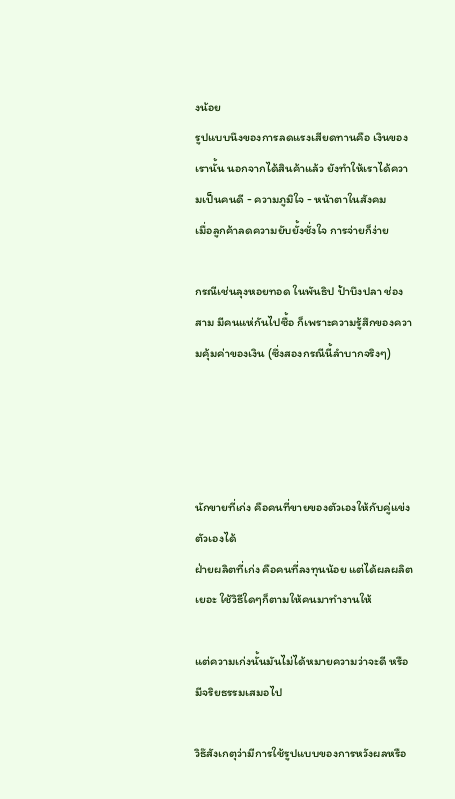งน้อย
รูปแบบนึงของการลดแรงเสียดทานคือ เงินของเรานั้น นอกจากได้สินค้าแล้ว ยังทำให้เราได้ความเป็นคนดี - ความภูมิใจ - หน้าตาในสังคม
เมื่อลูกค้าลดความยับยั้งชั่งใจ การจ่ายก็ง่าย

กรณีเช่นลุงหอยทอด ในพันธิป ป้าบึงปลา ช่องสาม มีคนแห่กันไปซื้อ ก็เพราะความรู้สึกของความคุ้มค่าของเงิน (ซึ่งสองกรณีนี้ลำบากจริงๆ)




นักขายที่เก่ง คือคนที่ขายของตัวเองให้กับคู่แข่งตัวเองได้
ฝ่ายผลิตที่เก่ง คือคนที่ลงทุนน้อย แต่ได้ผลผลิตเยอะ ใช้วิธีใดๆก็ตามให้คนมาทำงานให้

แต่ความเก่งนั้นมันไม่ได้หมายความว่าจะดี หรือมีจริยธรรมเสมอไป

วิธ๊สังเกตุว่ามีการใช้รูปแบบของการหวังผลหรือ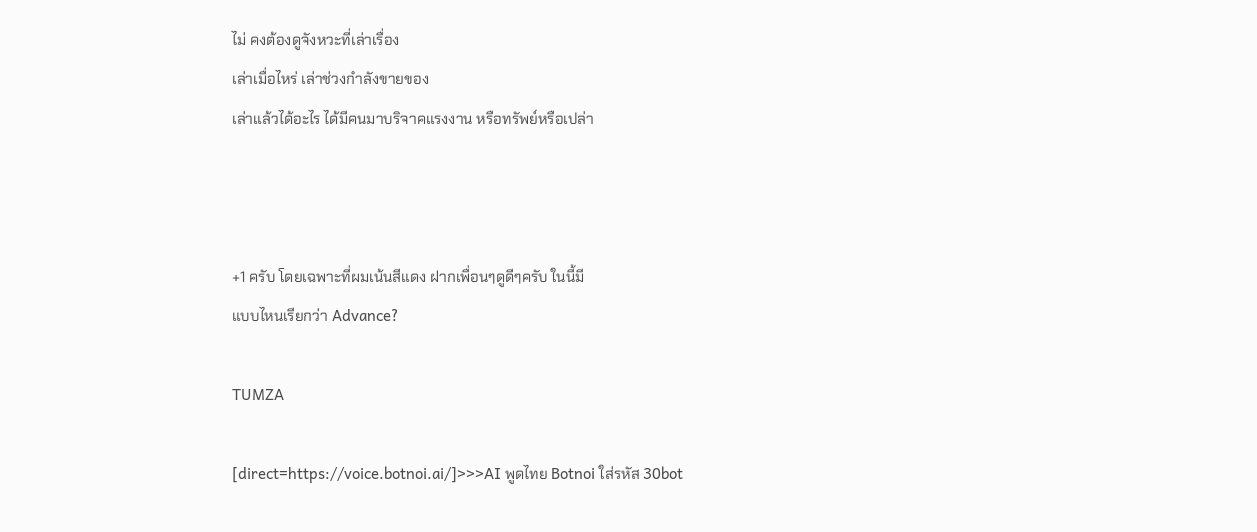ไม่ คงต้องดูจังหวะที่เล่าเรื่อง
เล่าเมื่อไหร่ เล่าช่วงกำลังขายของ
เล่าแล้วได้อะไร ได้มีคนมาบริจาคแรงงาน หรือทรัพย์หรือเปล่า



+1 ครับ โดยเฉพาะที่ผมเน้นสีแดง ฝากเพื่อนๆดูดีๆครับ ในนี้มี
แบบไหนเรียกว่า Advance?

TUMZA

[direct=https://voice.botnoi.ai/]>>>AI พูดไทย Botnoi ใส่รหัส 30bot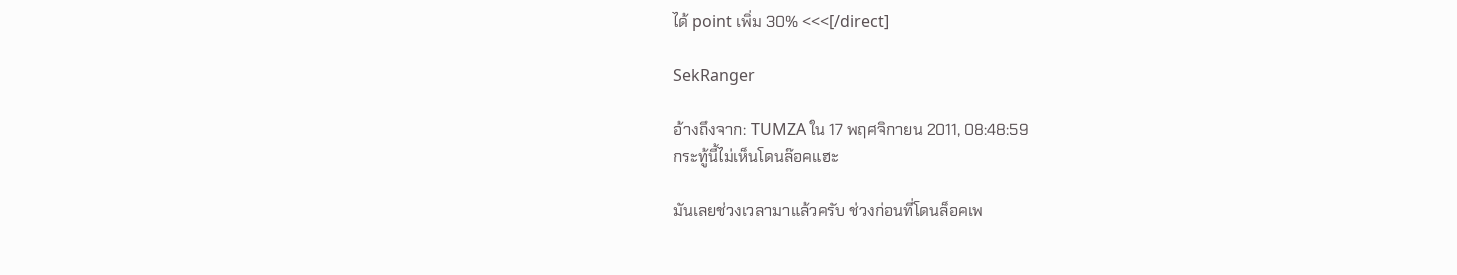ได้ point เพิ่ม 30% <<<[/direct]

SekRanger

อ้างถึงจาก: TUMZA ใน 17 พฤศจิกายน 2011, 08:48:59
กระทู้นี้ไม่เห็นโดนล๊อคแฮะ

มันเลยช่วงเวลามาแล้วครับ ช่วงก่อนที่โดนล็อคเพ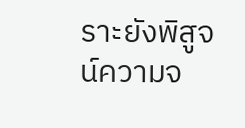ราะยังพิสูจน์ความจ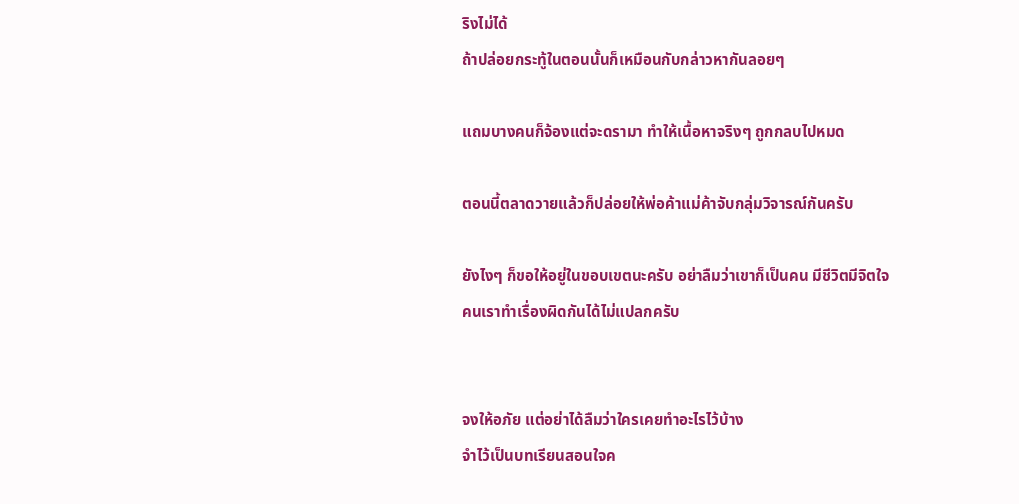ริงไม่ได้
ถ้าปล่อยกระทู้ในตอนนั้นก็เหมือนกับกล่าวหากันลอยๆ

แถมบางคนก็จ้องแต่จะดรามา ทำให้เนื้อหาจริงๆ ถูกกลบไปหมด

ตอนนี้ตลาดวายแล้วก็ปล่อยให้พ่อค้าแม่ค้าจับกลุ่มวิจารณ์กันครับ

ยังไงๆ ก็ขอให้อยู่ในขอบเขตนะครับ อย่าลืมว่าเขาก็เป็นคน มีชีวิตมีจิตใจ
คนเราทำเรื่องผิดกันได้ไม่แปลกครับ


จงให้อภัย แต่อย่าได้ลืมว่าใครเคยทำอะไรไว้บ้าง
จำไว้เป็นบทเรียนสอนใจค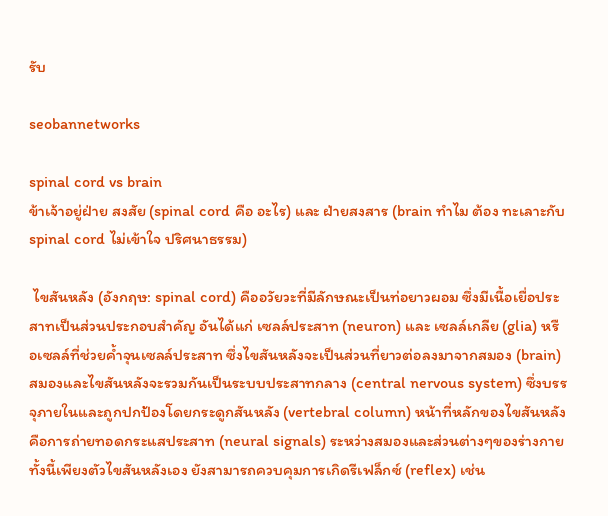รับ

seobannetworks

spinal cord vs brain
ข้าเจ้าอยู่ฝ่าย สงสัย (spinal cord คือ อะไร) และ ฝ่ายสงสาร (brain ทำไม ต้อง ทะเลาะกับ spinal cord ไม่เข้าใจ ปริศนาธรรม)

 ไขสันหลัง (อังกฤษ: spinal cord) คืออวัยวะที่มีลักษณะเป็นท่อยาวผอม ซึ่งมีเนื้อเยื่อประสาทเป็นส่วนประกอบสำคัญ อันได้แก่ เซลล์ประสาท (neuron) และ เซลล์เกลีย (glia) หรือเซลล์ที่ช่วยค้ำจุนเซลล์ประสาท ซึ่งไขสันหลังจะเป็นส่วนที่ยาวต่อลงมาจากสมอง (brain) สมองและไขสันหลังจะรวมกันเป็นระบบประสาทกลาง (central nervous system) ซึ่งบรรจุภายในและถูกปกป้องโดยกระดูกสันหลัง (vertebral column) หน้าที่หลักของไขสันหลังคือการถ่ายทอดกระแสประสาท (neural signals) ระหว่างสมองและส่วนต่างๆของร่างกาย ทั้งนี้เพียงตัวไขสันหลังเอง ยังสามารถควบคุมการเกิดรีเฟล็กซ์ (reflex) เช่น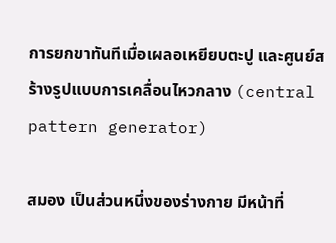การยกขาทันทีเมื่อเผลอเหยียบตะปู และศูนย์สร้างรูปแบบการเคลื่อนไหวกลาง (central pattern generator)

สมอง เป็นส่วนหนึ่งของร่างกาย มีหน้าที่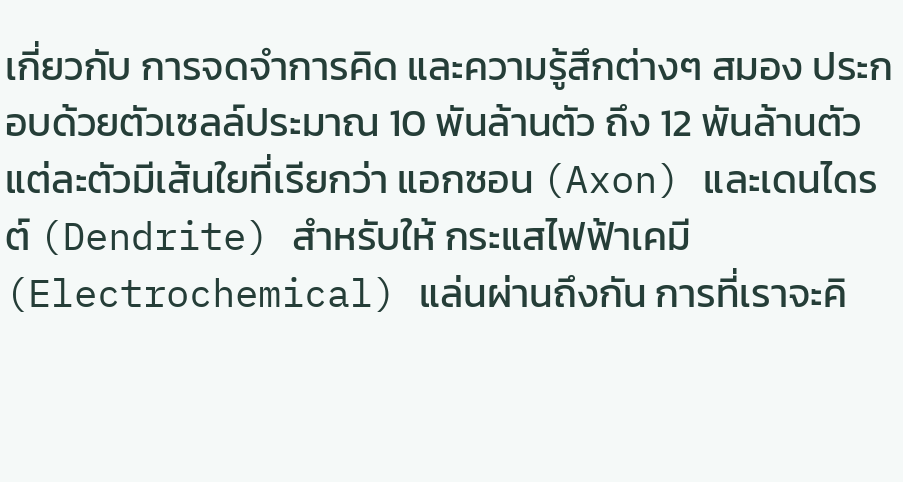เกี่ยวกับ การจดจำการคิด และความรู้สึกต่างๆ สมอง ประกอบด้วยตัวเซลล์ประมาณ 10 พันล้านตัว ถึง 12 พันล้านตัว แต่ละตัวมีเส้นใยที่เรียกว่า แอกซอน (Axon) และเดนไดรต์ (Dendrite) สำหรับให้ กระแสไฟฟ้าเคมี (Electrochemical) แล่นผ่านถึงกัน การที่เราจะคิ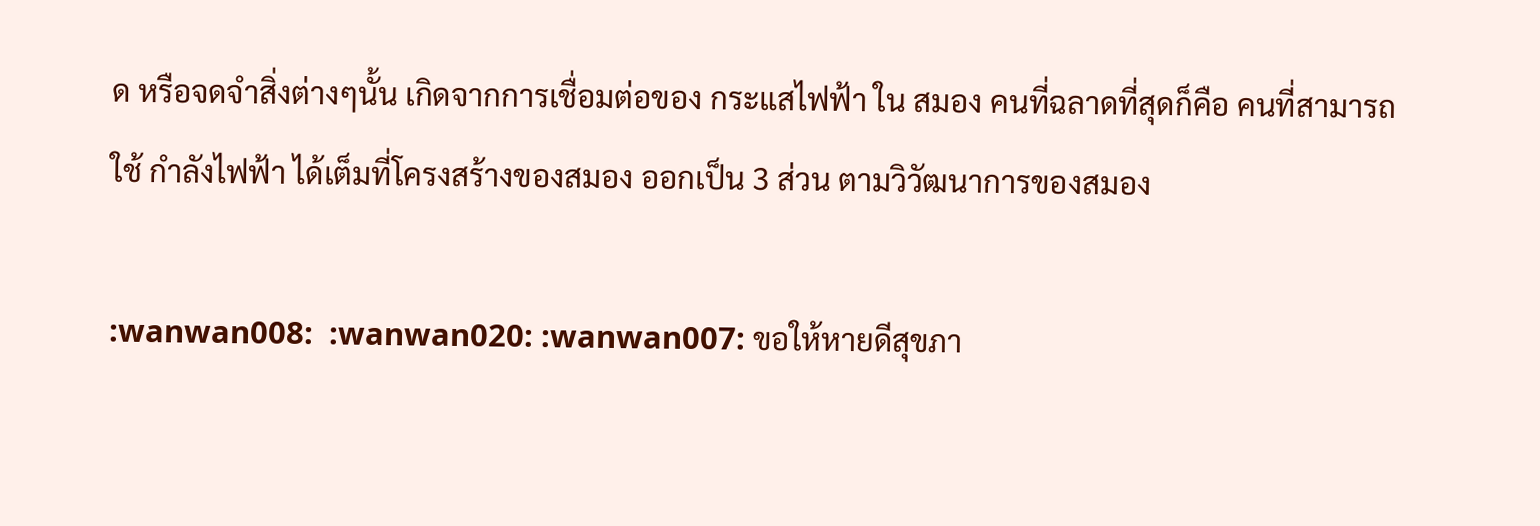ด หรือจดจำสิ่งต่างๆนั้น เกิดจากการเชื่อมต่อของ กระแสไฟฟ้า ใน สมอง คนที่ฉลาดที่สุดก็คือ คนที่สามารถใช้ กำลังไฟฟ้า ได้เต็มที่โครงสร้างของสมอง ออกเป็น 3 ส่วน ตามวิวัฒนาการของสมอง

:wanwan008:  :wanwan020: :wanwan007: ขอให้หายดีสุขภา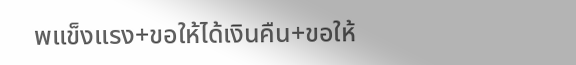พแข็งแรง+ขอให้ได้เงินคืน+ขอให้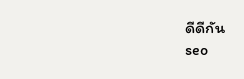ดีดีกัน
seo